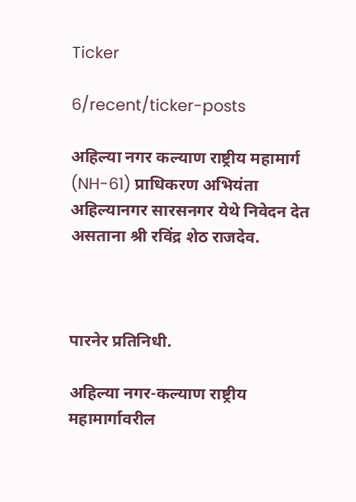Ticker

6/recent/ticker-posts

अहिल्या नगर कल्याण राष्ट्रीय महामार्ग (NH-61) प्राधिकरण अभियंता अहिल्यानगर सारसनगर येथे निवेदन देत असताना श्री रविंद्र शेठ राजदेव.



पारनेर प्रतिनिधी.

अहिल्या नगर-कल्याण राष्ट्रीय महामार्गावरील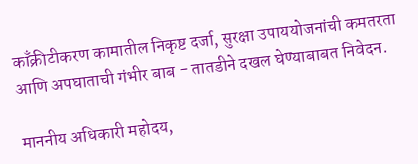काँक्रीटीकरण कामातील निकृष्ट दर्जा, सुरक्षा उपाययोजनांची कमतरता आणि अपघाताची गंभीर बाब - तातडीने दखल घेण्याबाबत निवेदन.

माननीय अधिकारी महोदय,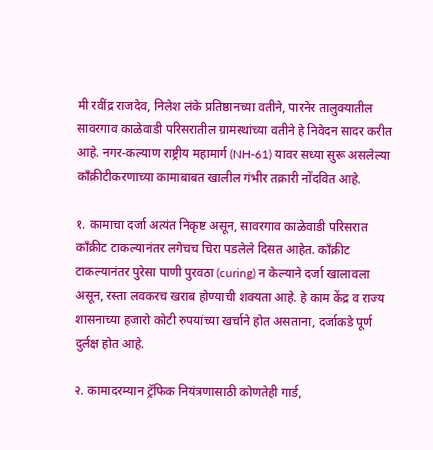मी रवींद्र राजदेव, निलेश लंके प्रतिष्ठानच्या वतीने, पारनेर तालुक्यातील सावरगाव काळेवाडी परिसरातील ग्रामस्थांच्या वतीने हे निवेदन सादर करीत आहे. नगर-कल्याण राष्ट्रीय महामार्ग (NH-61) यावर सध्या सुरू असलेल्या काँक्रीटीकरणाच्या कामाबाबत खालील गंभीर तक्रारी नोंदवित आहे.

१. कामाचा दर्जा अत्यंत निकृष्ट असून, सावरगाव काळेवाडी परिसरात काँक्रीट टाकल्यानंतर लगेचच चिरा पडलेले दिसत आहेत. काँक्रीट टाकल्यानंतर पुरेसा पाणी पुरवठा (curing) न केल्याने दर्जा खालावला असून, रस्ता लवकरच खराब होण्याची शक्यता आहे. हे काम केंद्र व राज्य शासनाच्या हजारो कोटी रुपयांच्या खर्चाने होत असताना, दर्जाकडे पूर्ण दुर्लक्ष होत आहे.

२. कामादरम्यान ट्रॅफिक नियंत्रणासाठी कोणतेही गार्ड,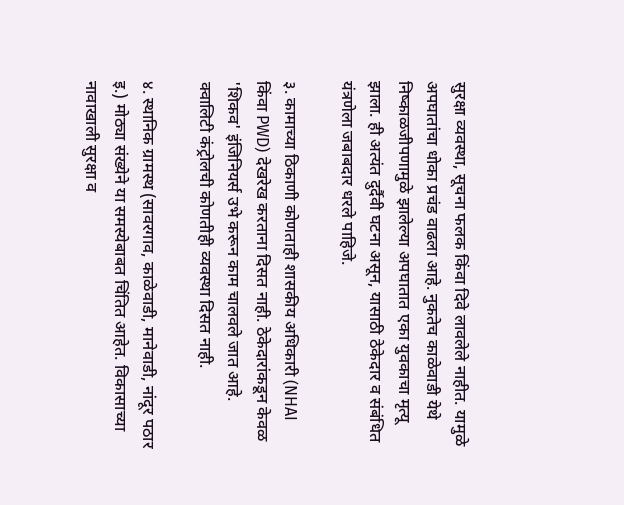सुरक्षा व्यवस्था, सूचना फलक किंवा दिवे लावलेले नाहीत. यामुळे अपघातांचा धोका प्रचंड वाढला आहे. नुकतेच काळेवाडी येथे निष्काळजीपणामुळे झालेल्या अपघातात एका युवकाचा मृत्यू झाला. ही अत्यंत दुर्दैवी घटना असून, यासाठी ठेकेदार व संबंधित यंत्रणेला जबाबदार धरले पाहिजे.

३. कामाच्या ठिकाणी कोणताही शासकीय अधिकारी (NHAI किंवा PWD) देखरेख करताना दिसत नाही. ठेकेदारांकडून केवळ 'शिकव' इंजिनियर्स उभे करून काम चालवले जात आहे. क्वालिटी कंट्रोलची कोणतीही व्यवस्था दिसत नाही.

४. स्थानिक ग्रामस्थ (सावरगाव, काळेवाडी, मानेवाडी, नांदूर पठार इ.) मोठ्या संख्येने या समस्येबाबत चिंतित आहेत. विकासाच्या नावाखाली सुरक्षा व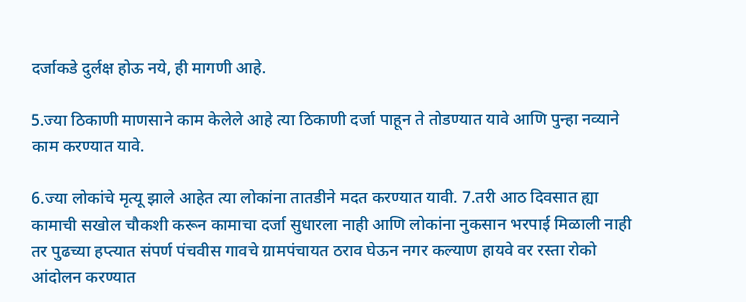दर्जाकडे दुर्लक्ष होऊ नये, ही मागणी आहे.

5.ज्या ठिकाणी माणसाने काम केलेले आहे त्या ठिकाणी दर्जा पाहून ते तोडण्यात यावे आणि पुन्हा नव्याने काम करण्यात यावे.

6.ज्या लोकांचे मृत्यू झाले आहेत त्या लोकांना तातडीने मदत करण्यात यावी. 7.तरी आठ दिवसात ह्या कामाची सखोल चौकशी करून कामाचा दर्जा सुधारला नाही आणि लोकांना नुकसान भरपाई मिळाली नाही तर पुढच्या हप्त्यात संपर्ण पंचवीस गावचे ग्रामपंचायत ठराव घेऊन नगर कल्याण हायवे वर रस्ता रोको आंदोलन करण्यात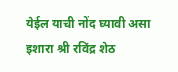येईल याची नोंद घ्यावी असा इशारा श्री रविंद्र शेठ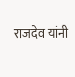राजदेव यांनी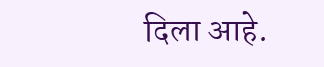दिला आहे.